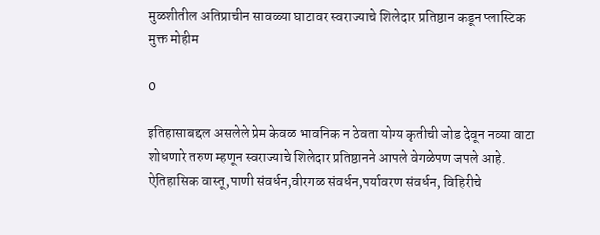मुळशीतील अतिप्राचीन सावळ्या घाटावर स्वराज्याचे शिलेदार प्रतिष्ठान कडून प्लास्टिक मुक्त मोहीम

0

इतिहासाबद्दल असलेले प्रेम केवळ भावनिक न ठेवता योग्य कृतीची जोड देवून नव्या वाटा शोधणारे तरुण म्हणून स्वराज्याचे शिलेदार प्रतिष्ठानने आपले वेगळेपण जपले आहे. ऐतिहासिक वास्तू,पाणी संवर्धन,वीरगळ संवर्धन,पर्यावरण संवर्धन, विहिरीचे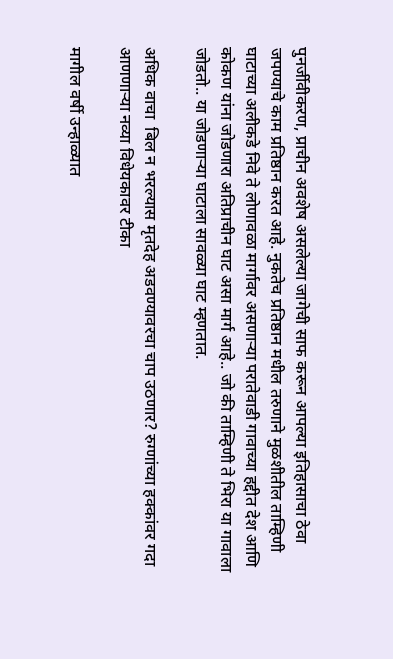पुनर्जीवीकरण, प्राचीन अवशेष असलेल्या जागेची साफ करून आपल्या इतिहासाचा ठेवा जपण्याचे काम प्रतिष्ठान करत आहे. नुकतेच प्रतिष्ठान मधील तरुणाने मुळशीतील ताम्हिणी घाटाच्या अलीकडे निवे ते लोणावळा मार्गावर असणाऱ्या परातेवाडी गावाच्या हद्दीत देश आणि कोकण यांना जोडणारा अतिप्राचीन घाट असा मार्ग आहे.. जो की ताम्हिणी ते भिरा या गावाला जोडतो.. या जोडणाऱ्या घाटाला सावळ्या घाट म्हणतात.

अधिक वाचा  बिल न भरल्यास मृतदेह अडवण्यावरचा चाप उठणार? रुग्णांच्या हक्कांवर गदा आणणाऱ्या नव्या विधेयकावर टीका

मागील वर्षी उन्हाळ्यात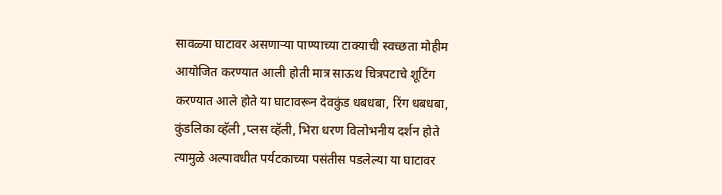सावळ्या घाटावर असणाऱ्या पाण्याच्या टाक्याची स्वच्छता मोहीम आयोजित करण्यात आली होती मात्र साऊथ चित्रपटाचे शूटिंग करण्यात आले होते या घाटावरून देवकुंड धबधबा, रिंग धबधबा, कुंडलिका व्हॅली ,प्लस व्हॅली, भिरा धरण विलोभनीय दर्शन होते त्यामुळे अल्पावधीत पर्यटकाच्या पसंतीस पडलेल्या या घाटावर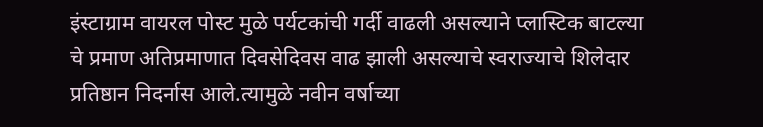इंस्टाग्राम वायरल पोस्ट मुळे पर्यटकांची गर्दी वाढली असल्याने प्लास्टिक बाटल्या चे प्रमाण अतिप्रमाणात दिवसेदिवस वाढ झाली असल्याचे स्वराज्याचे शिलेदार प्रतिष्ठान निदर्नास आले.त्यामुळे नवीन वर्षाच्या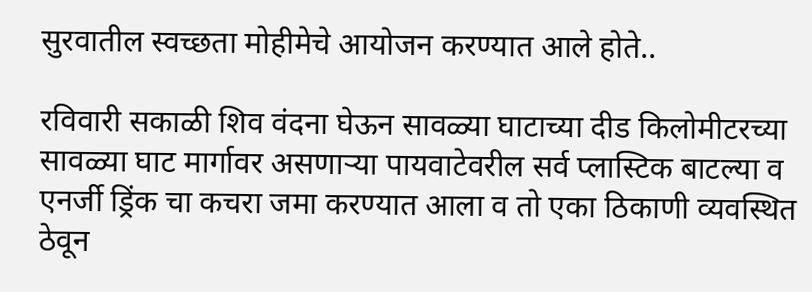सुरवातील स्वच्छता मोहीमेचे आयोजन करण्यात आले होते..

रविवारी सकाळी शिव वंदना घेऊन सावळ्या घाटाच्या दीड किलोमीटरच्या सावळ्या घाट मार्गावर असणाऱ्या पायवाटेवरील सर्व प्लास्टिक बाटल्या व एनर्जी ड्रिंक चा कचरा जमा करण्यात आला व तो एका ठिकाणी व्यवस्थित ठेवून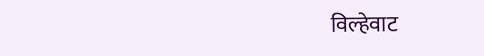विल्हेवाट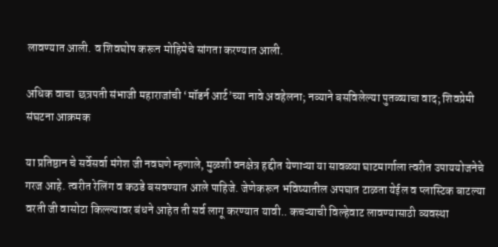लावण्यात आली. व शिवघोष करून मोहिमेचे सांगता करण्यात आली.

अधिक वाचा  छत्रपती संभाजी महाराजांची ‘मॉडर्न आर्ट’च्या नावे अवहेलना; नव्याने बसविलेल्या पुतळ्याचा वाद; शिवप्रेमी संघटना आक्रमक

या प्रतिष्ठान चे सर्वेसर्वा मंगेश जी नवघणे म्हणाले, मुळशी वनक्षेत्र हद्दीत येणाऱ्या या सावळ्या घाटमार्गाला त्वरीत उपाययोजनेचे गरज आहे. त्वरीत रेलिंग व कठडे बसवण्यात आले पाहिजे. जेणेकरून भविष्यातील अपघात टाळता येईल व प्लास्टिक बाटल्या वरती जी वासोटा किल्ल्यावर बंधने आहेत ती सर्व लागू करण्यात यावी.. कचऱ्याची विल्हेवाट लावण्यासाठी व्यवस्था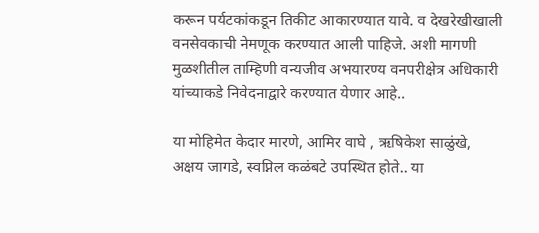करून पर्यटकांकडून तिकीट आकारण्यात यावे. व देखरेखीखाली वनसेवकाची नेमणूक करण्यात आली पाहिजे. अशी मागणी मुळशीतील ताम्हिणी वन्यजीव अभयारण्य वनपरीक्षेत्र अधिकारी यांच्याकडे निवेदनाद्वारे करण्यात येणार आहे..

या मोहिमेत केदार मारणे, आमिर वाघे , ऋषिकेश साळुंखे, अक्षय जागडे, स्वप्निल कळंबटे उपस्थित होते.. या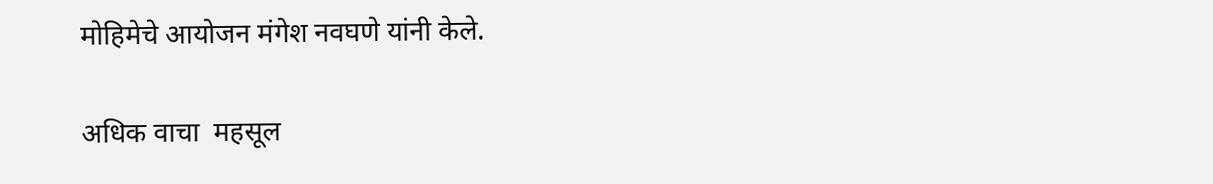मोहिमेचे आयोजन मंगेश नवघणे यांनी केले.

अधिक वाचा  महसूल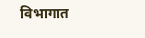विभागात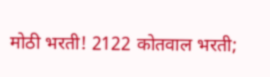मोठी भरती! 2122 कोतवाल भरती;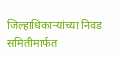जिल्हाधिकाऱ्यांच्या निवड समितीमार्फत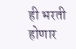ही भरती होणार